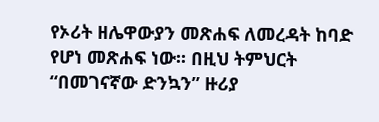የኦሪት ዘሌዋውያን መጽሐፍ ለመረዳት ከባድ የሆነ መጽሐፍ ነው፡፡ በዚህ ትምህርት “በመገናኛው ድንኳን” ዙሪያ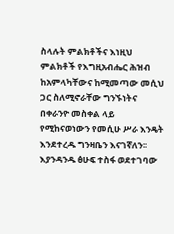ስላሉት ምልክቶችና እነዚህ ምልክቶች የእግዚአብሔር ሕዝብ ከአምላካቸውና ከሚመጣው መሲህ ጋር ስለሚኖራቸው ግንኙነትና በቀራንዮ መስቀል ላይ የሚከናወነውን የመሲሁ ሥራ እንዴት እንደተረዱ ግንዛቤን እናገኛለን፡፡ እያንዳንዱ ፅሁፍ ተስፋ ወደተገባው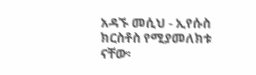አዳኙ መሲህ - ኢየሱስ ክርስቶስ የሚያመለክቱ ናቸው፡